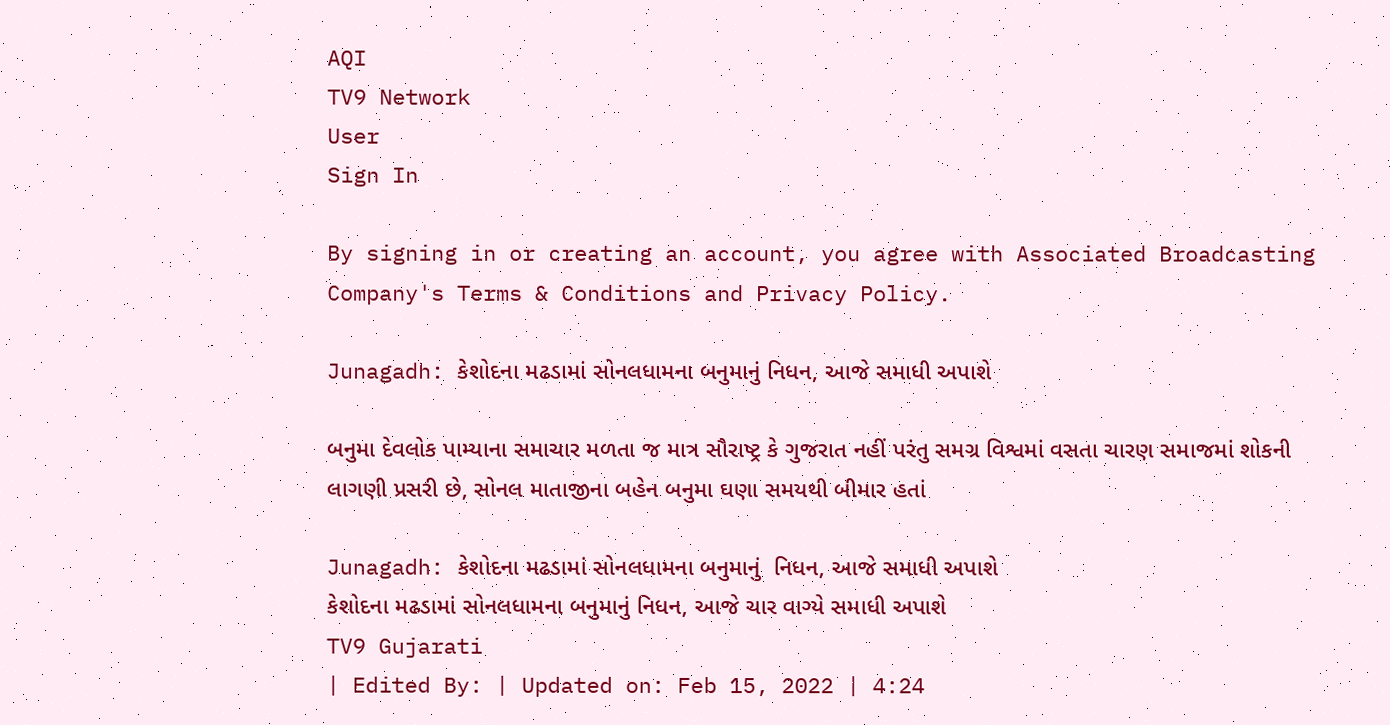AQI
TV9 Network
User
Sign In

By signing in or creating an account, you agree with Associated Broadcasting Company's Terms & Conditions and Privacy Policy.

Junagadh: કેશોદના મઢડામાં સોનલધામના બનુમાનું નિધન, આજે સમાધી અપાશે

બનુમા દેવલોક પામ્યાના સમાચાર મળતા જ માત્ર સૌરાષ્ટ્ર કે ગુજરાત નહીં પરંતુ સમગ્ર વિશ્વમાં વસતા ચારણ સમાજમાં શોકની લાગણી પ્રસરી છે, સોનલ માતાજીના બહેન બનુમા ઘણા સમયથી બીમાર હતાં

Junagadh: કેશોદના મઢડામાં સોનલધામના બનુમાનું  નિધન, આજે સમાધી અપાશે
કેશોદના મઢડામાં સોનલધામના બનુમાનું નિધન, આજે ચાર વાગ્યે સમાધી અપાશે
TV9 Gujarati
| Edited By: | Updated on: Feb 15, 2022 | 4:24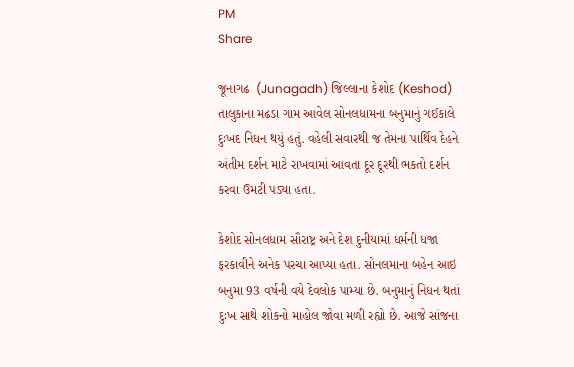PM
Share

જૂનાગઢ  (Junagadh) જિલ્લાના કેશોદ (Keshod) તાલુકાના મઢડા ગામ આવેલ સોનલધામના બનુમાનું ગઈકાલે દુઃખદ નિધન થયું હતું. વહેલી સવારથી જ તેમના પાર્થિવ દેહને અંતીમ દર્શન માટે રાખવામાં આવતા દૂર દૂરથી ભકતો દર્શન કરવા ઉમટી પડ્યા હતા.

કેશોદ સોનલધામ સૌરાષ્ટ્ર અને દેશ દુનીયામાં ધર્મની ધજા ફરકાવીને અનેક પરચા આપ્યા હતા. સોનલમાના બહેન આઇ બનુમા 93 વર્ષની વયે દેવલોક પામ્યા છે. બનુમાનું નિધન થતાં દુઃખ સાથે શોકનો માહોલ જોવા મળી રહ્યો છે. આજે સાંજના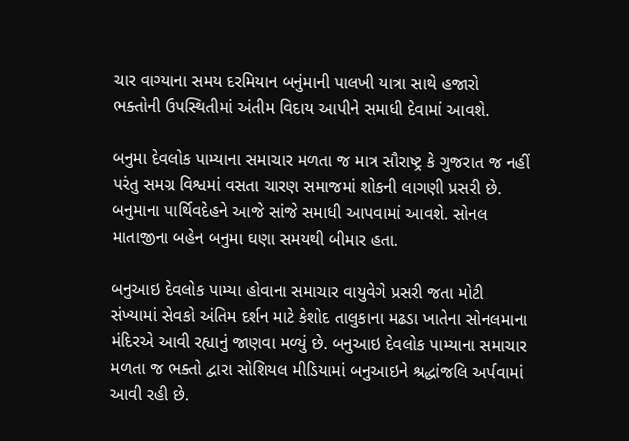ચાર વાગ્યાના સમય દરમિયાન બનુંમાની પાલખી યાત્રા સાથે હજારો ભક્તોની ઉપસ્થિતીમાં અંતીમ વિદાય આપીને સમાધી દેવામાં આવશે.

બનુમા દેવલોક પામ્યાના સમાચાર મળતા જ માત્ર સૌરાષ્ટ્ર કે ગુજરાત જ નહીં પરંતુ સમગ્ર વિશ્વમાં વસતા ચારણ સમાજમાં શોકની લાગણી પ્રસરી છે. બનુમાના પાર્થિવદેહને આજે સાંજે સમાધી આપવામાં આવશે. સોનલ માતાજીના બહેન બનુમા ઘણા સમયથી બીમાર હતા.

બનુઆઇ દેવલોક પામ્યા હોવાના સમાચાર વાયુવેગે પ્રસરી જતા મોટી સંખ્યામાં સેવકો અંતિમ દર્શન માટે કેશોદ તાલુકાના મઢડા ખાતેના સોનલમાના મંદિરએ આવી રહ્યાનું જાણવા મળ્યું છે. બનુઆઇ દેવલોક પામ્યાના સમાચાર મળતા જ ભક્તો દ્વારા સોશિયલ મીડિયામાં બનુઆઇને શ્રદ્ધાંજલિ અર્પવામાં આવી રહી છે.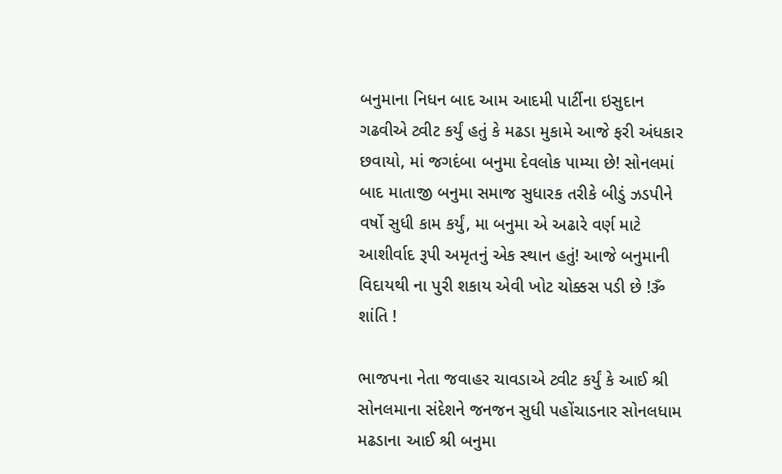બનુમાના નિધન બાદ આમ આદમી પાર્ટીના ઇસુદાન ગઢવીએ ટ્વીટ કર્યું હતું કે મઢડા મુકામે આજે ફરી અંધકાર છવાયો, માં જગદંબા બનુમા દેવલોક પામ્યા છે! સોનલમાં બાદ માતાજી બનુમા સમાજ સુધારક તરીકે બીડું ઝડપીને વર્ષો સુધી કામ કર્યું, મા બનુમા એ અઢારે વર્ણ માટે આશીર્વાદ રૂપી અમૃતનું એક સ્થાન હતું! આજે બનુમાની વિદાયથી ના પુરી શકાય એવી ખોટ ચોક્કસ પડી છે !ૐ શાંતિ !

ભાજપના નેતા જવાહર ચાવડાએ ટ્વીટ કર્યું કે આઈ શ્રી સોનલમાના સંદેશને જનજન સુધી પહોંચાડનાર સોનલધામ મઢડાના આઈ શ્રી બનુમા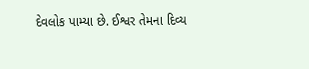દેવલોક પામ્યા છે. ઈશ્વર તેમના દિવ્ય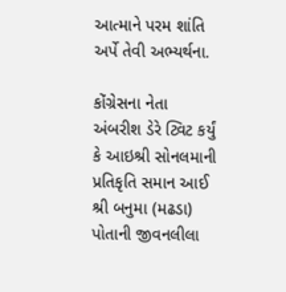આત્માને પરમ શાંતિ અર્પે તેવી અભ્યર્થના.

કોંગ્રેસના નેતા અંબરીશ ડેરે ટ્વિટ કર્યું કે આઇશ્રી સોનલમાની પ્રતિકૃતિ સમાન આઈ શ્રી બનુમા (મઢડા) પોતાની જીવનલીલા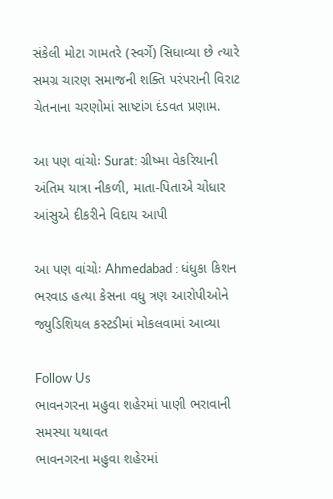સંકેલી મોટા ગામતરે (સ્વર્ગે) સિધાવ્યા છે ત્યારે સમગ્ર ચારણ સમાજની શક્તિ પરંપરાની વિરાટ ચેતનાના ચરણોમાં સાષ્ટાંગ દંડવત પ્રણામ.

આ પણ વાંચોઃ Surat: ગ્રીષ્મા વેકરિયાની અંતિમ યાત્રા નીકળી, માતા-પિતાએ ચોધાર આંસુએ દીકરીને વિદાય આપી

આ પણ વાંચોઃ Ahmedabad : ધંધુકા કિશન ભરવાડ હત્યા કેસના વધુ ત્રણ આરોપીઓને જ્યુડિશિયલ કસ્ટડીમાં મોકલવામાં આવ્યા

Follow Us
ભાવનગરના મહુવા શહેરમાં પાણી ભરાવાની સમસ્યા યથાવત
ભાવનગરના મહુવા શહેરમાં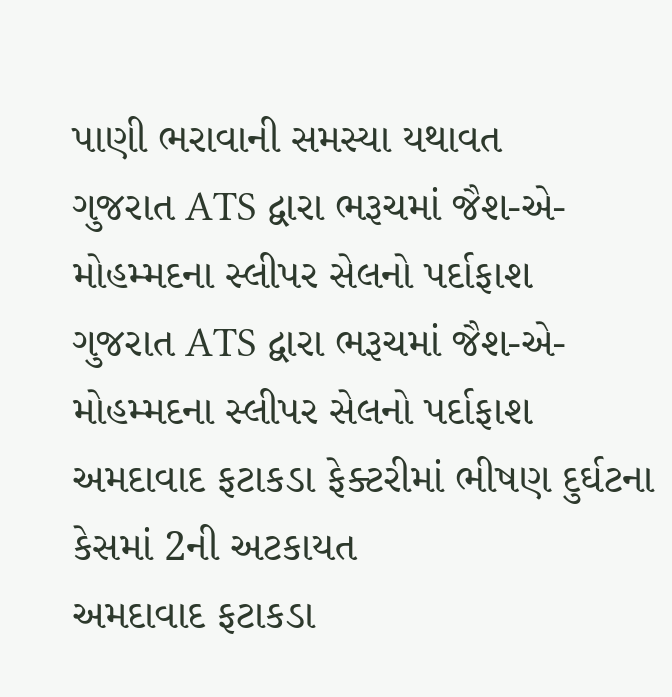પાણી ભરાવાની સમસ્યા યથાવત
ગુજરાત ATS દ્વારા ભરૂચમાં જૈશ-એ-મોહમ્મદના સ્લીપર સેલનો પર્દાફાશ
ગુજરાત ATS દ્વારા ભરૂચમાં જૈશ-એ-મોહમ્મદના સ્લીપર સેલનો પર્દાફાશ
અમદાવાદ ફટાકડા ફેક્ટરીમાં ભીષણ દુર્ઘટના કેસમાં 2ની અટકાયત
અમદાવાદ ફટાકડા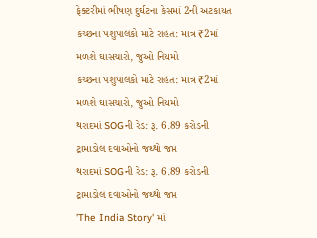ફેક્ટરીમાં ભીષણ દુર્ઘટના કેસમાં 2ની અટકાયત
કચ્છના પશુપાલકો માટે રાહત: માત્ર ₹2માં મળશે ઘાસચારો, જુઓ નિયમો
કચ્છના પશુપાલકો માટે રાહત: માત્ર ₹2માં મળશે ઘાસચારો, જુઓ નિયમો
થરાદમાં SOGની રેડ: રૂ. 6.89 કરોડની ટ્રામાડોલ દવાઓનો જથ્થો જપ્ત
થરાદમાં SOGની રેડ: રૂ. 6.89 કરોડની ટ્રામાડોલ દવાઓનો જથ્થો જપ્ત
'The India Story' માં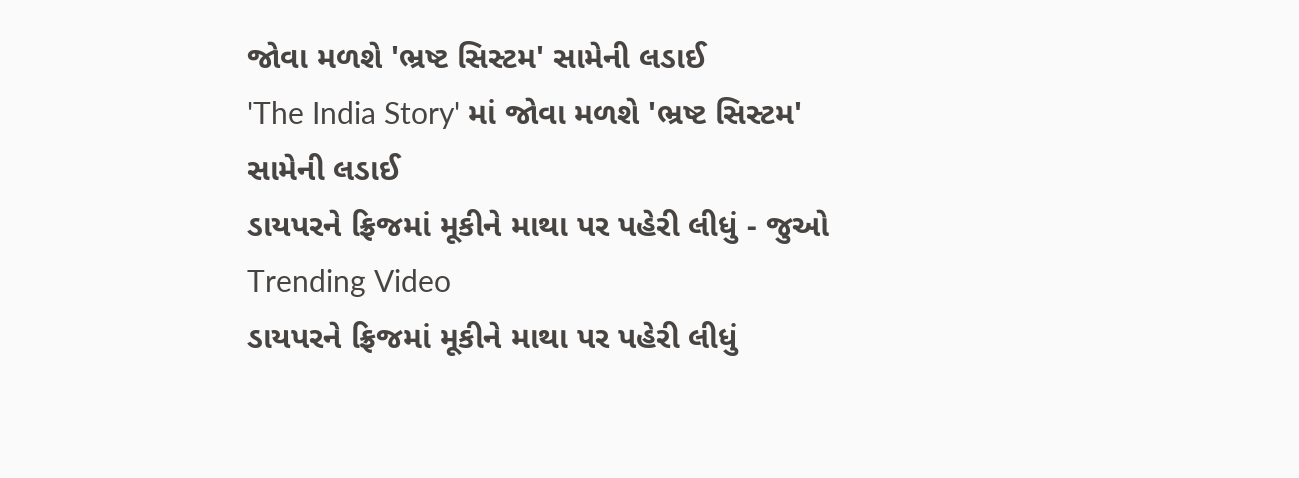જોવા મળશે 'ભ્રષ્ટ સિસ્ટમ' સામેની લડાઈ
'The India Story' માં જોવા મળશે 'ભ્રષ્ટ સિસ્ટમ' સામેની લડાઈ
ડાયપરને ફ્રિજમાં મૂકીને માથા પર પહેરી લીધું - જુઓ Trending Video
ડાયપરને ફ્રિજમાં મૂકીને માથા પર પહેરી લીધું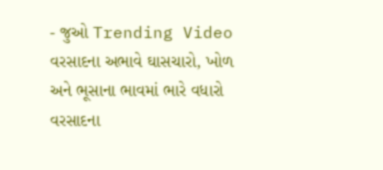- જુઓ Trending Video
વરસાદના અભાવે ઘાસચારો, ખોળ અને ભૂસાના ભાવમાં ભારે વધારો
વરસાદના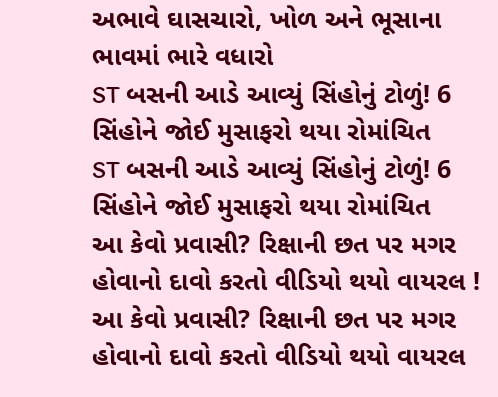અભાવે ઘાસચારો, ખોળ અને ભૂસાના ભાવમાં ભારે વધારો
ST બસની આડે આવ્યું સિંહોનું ટોળું! 6 સિંહોને જોઈ મુસાફરો થયા રોમાંચિત
ST બસની આડે આવ્યું સિંહોનું ટોળું! 6 સિંહોને જોઈ મુસાફરો થયા રોમાંચિત
આ કેવો પ્રવાસી? રિક્ષાની છત પર મગર હોવાનો દાવો કરતો વીડિયો થયો વાયરલ !
આ કેવો પ્રવાસી? રિક્ષાની છત પર મગર હોવાનો દાવો કરતો વીડિયો થયો વાયરલ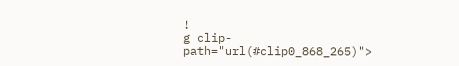!
g clip-path="url(#clip0_868_265)">